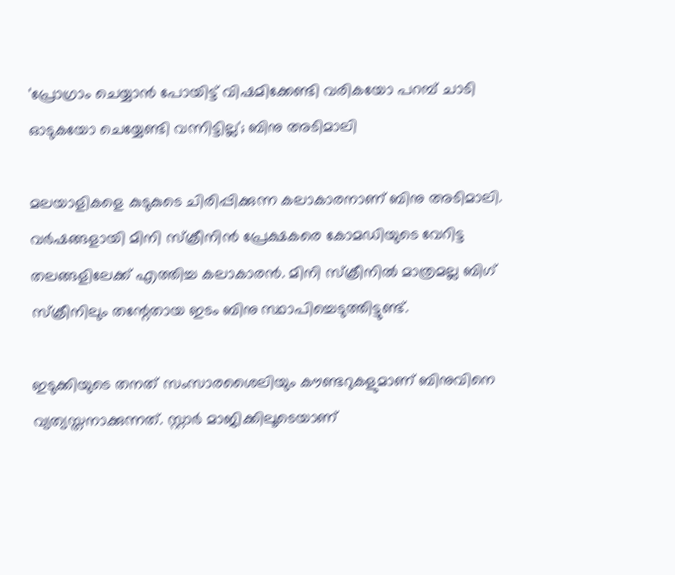'പ്രോഗ്രാം ചെയ്യാൻ പോയിട്ട് വിഷമിക്കേണ്ടി വരികയോ പറമ്പ് ചാടി ഓടുകയോ ചെയ്യേണ്ടി വന്നിട്ടില്ല'; ബിനു അടിമാലി

മലയാളികളെ കുടുകുടെ ചിരിപ്പിക്കുന്ന കലാകാരനാണ് ബിനു അടിമാലി. വർഷങ്ങളായി മിനി സ്‌ക്രീനിൻ പ്രേക്ഷകരെ കോമഡിയുടെ വേറിട്ട തലങ്ങളിലേക്ക് എത്തിച്ച കലാകാരൻ. മിനി സ്‌ക്രീനിൽ മാത്രമല്ല ബിഗ് സ്ക്രീനിലും തന്റേതായ ഇടം ബിനു സ്ഥാപിച്ചെടുത്തിട്ടുണ്ട്.

ഇടുക്കിയുടെ തനത് സംസാരശൈലിയും കൗണ്ടറുകളുമാണ് ബിനുവിനെ വ്യത്യസ്തനാക്കുന്നത്. സ്റ്റാർ മാജിക്കിലൂടെയാണ്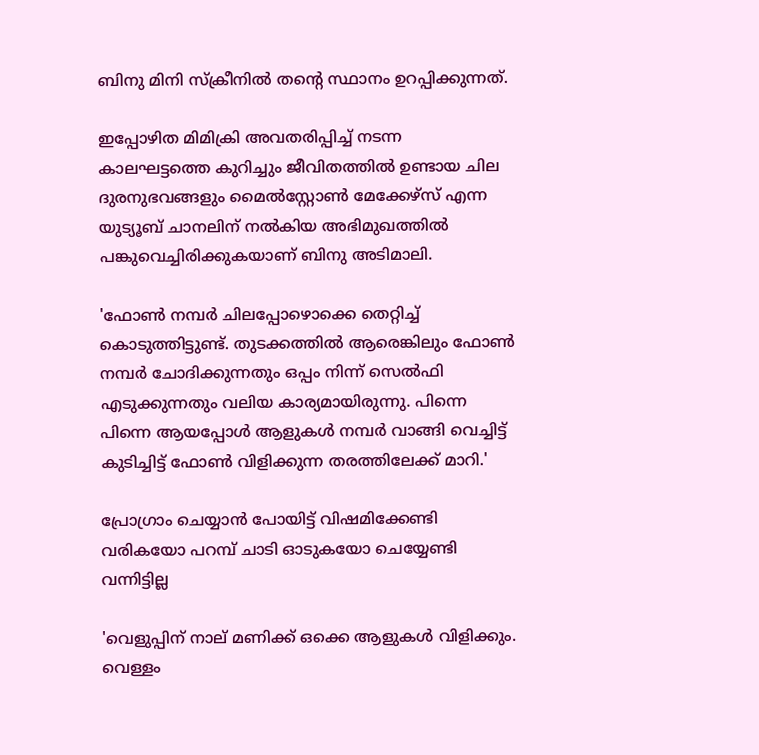ബിനു മിനി സ്‌ക്രീനിൽ തന്റെ സ്ഥാനം ഉറപ്പിക്കുന്നത്.

ഇപ്പോഴിത മിമിക്രി അവതരിപ്പിച്ച് നടന്ന കാലഘട്ടത്തെ കുറിച്ചും ജീവിതത്തിൽ ഉണ്ടായ ചില ദുരനുഭവങ്ങളും മൈൽസ്റ്റോൺ മേക്കേഴ്സ് എന്ന യുട്യൂബ് ചാനലിന് നൽകിയ അഭിമുഖത്തിൽ പങ്കുവെച്ചിരിക്കുകയാണ് ബിനു അടിമാലി.

'ഫോൺ നമ്പർ ചിലപ്പോഴൊക്കെ തെറ്റിച്ച് കൊടുത്തിട്ടുണ്ട്. തുടക്കത്തിൽ ആരെങ്കിലും ഫോൺ നമ്പർ ചോദിക്കുന്നതും ഒപ്പം നിന്ന് സെൽഫി എടുക്കുന്നതും വലിയ കാര്യമായിരുന്നു. പിന്നെ പിന്നെ ആയപ്പോൾ ആളുകൾ നമ്പർ വാങ്ങി വെച്ചിട്ട് കുടിച്ചിട്ട് ഫോൺ വിളിക്കുന്ന തരത്തിലേക്ക് മാറി.'

പ്രോഗ്രാം ചെയ്യാൻ പോയിട്ട് വിഷമിക്കേണ്ടി വരികയോ പറമ്പ് ചാടി ഓടുകയോ ചെയ്യേണ്ടി വന്നിട്ടില്ല

'വെളുപ്പിന് നാല് മണിക്ക് ഒക്കെ ആളുകൾ വിളിക്കും. വെള്ളം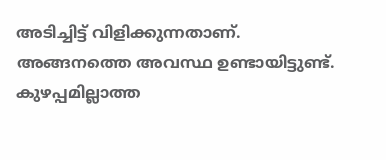അടിച്ചിട്ട് വിളിക്കുന്നതാണ്. അങ്ങനത്തെ അവസ്ഥ ഉണ്ടായിട്ടുണ്ട്. കുഴപ്പമില്ലാത്ത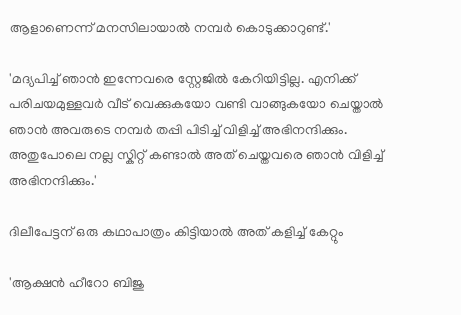ആളാണെന്ന് മനസിലായാൽ നമ്പർ കൊടുക്കാറുണ്ട്.'

'മദ്യപിച്ച് ഞാൻ ഇന്നേവരെ സ്റ്റേജിൽ കേറിയിട്ടില്ല. എനിക്ക് പരിചയമുള്ളവർ വീട് വെക്കുകയോ വണ്ടി വാങ്ങുകയോ ചെയ്താൽ ഞാൻ അവരുടെ നമ്പർ തപ്പി പിടിച്ച് വിളിച്ച് അഭിനന്ദിക്കും. അതുപോലെ നല്ല സ്കിറ്റ് കണ്ടാൽ അത് ചെയ്തവരെ ഞാൻ വിളിച്ച് അഭിനന്ദിക്കും.'

ദിലീപേട്ടന് ഒരു കഥാപാത്രം കിട്ടിയാൽ അത് കളിച്ച് കേറ്റും

'ആക്ഷൻ ഹീറോ ബിജു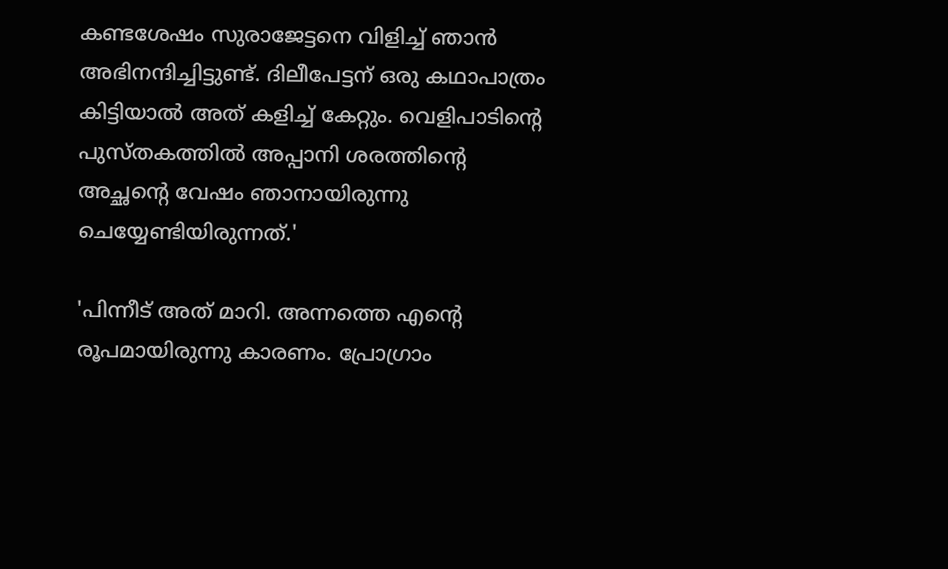കണ്ടശേഷം സുരാജേട്ടനെ വിളിച്ച് ഞാൻ അഭിനന്ദിച്ചിട്ടുണ്ട്. ദിലീപേട്ടന് ഒരു കഥാപാത്രം കിട്ടിയാൽ അത് കളിച്ച് കേറ്റും. വെളിപാടിന്റെ പുസ്തകത്തിൽ അപ്പാനി ശരത്തിന്റെ അച്ഛന്റെ വേഷം ഞാനായിരുന്നു ചെയ്യേണ്ടിയിരുന്നത്.'

'പിന്നീട് അത് മാറി. അന്നത്തെ എന്റെ രൂപമായിരുന്നു കാരണം. പ്രോഗ്രാം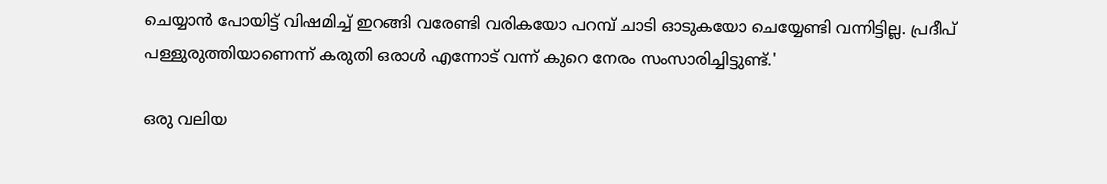ചെയ്യാൻ പോയിട്ട് വിഷമിച്ച് ഇറങ്ങി വരേണ്ടി വരികയോ പറമ്പ് ചാടി ഓടുകയോ ചെയ്യേണ്ടി വന്നിട്ടില്ല. പ്രദീപ് പള്ളുരുത്തിയാണെന്ന് കരുതി ഒരാൾ എന്നോട് വന്ന് കുറെ നേരം സംസാരിച്ചിട്ടുണ്ട്.'

ഒരു വലിയ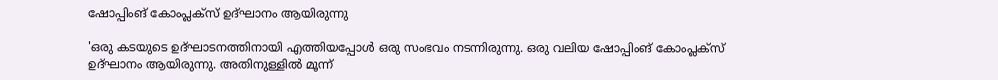ഷോപ്പിംങ് കോംപ്ലക്സ് ഉദ്ഘാനം ആയിരുന്നു

'ഒരു കടയുടെ ഉദ്‌ഘാടനത്തിനായി എത്തിയപ്പോൾ ഒരു സംഭവം നടന്നിരുന്നു. ഒരു വലിയ ഷോപ്പിംങ് കോംപ്ലക്സ് ഉദ്ഘാനം ആയിരുന്നു. അതിനുള്ളിൽ മൂന്ന്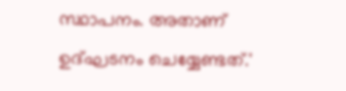സ്ഥാപനം. അതാണ് ഉദ്ഘടനം ചെയ്യേണ്ടത്.'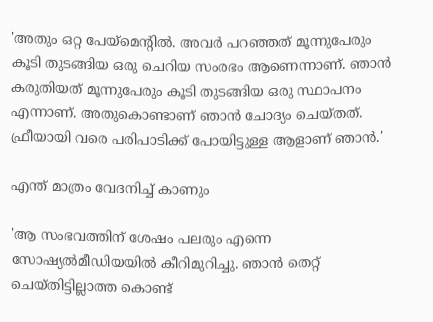'അതും ഒറ്റ പേയ്‌മെന്റിൽ. അവർ പറഞ്ഞത് മൂന്നുപേരും കൂടി തുടങ്ങിയ ഒരു ചെറിയ സംരഭം ആണെന്നാണ്. ഞാൻ കരുതിയത് മൂന്നുപേരും കൂടി തുടങ്ങിയ ഒരു സ്ഥാപനം എന്നാണ്. അതുകൊണ്ടാണ് ഞാൻ ചോദ്യം ചെയ്തത്. ഫ്രീയായി വരെ പരിപാടിക്ക് പോയിട്ടുള്ള ആളാണ് ഞാൻ.'

എന്ത് മാത്രം വേദനിച്ച് കാണും

'ആ സംഭവത്തിന് ശേഷം പലരും എന്നെ സോഷ്യൽമീഡിയയിൽ കീറിമുറിച്ചു. ഞാൻ തെറ്റ് ചെയ്തിട്ടില്ലാത്ത കൊണ്ട്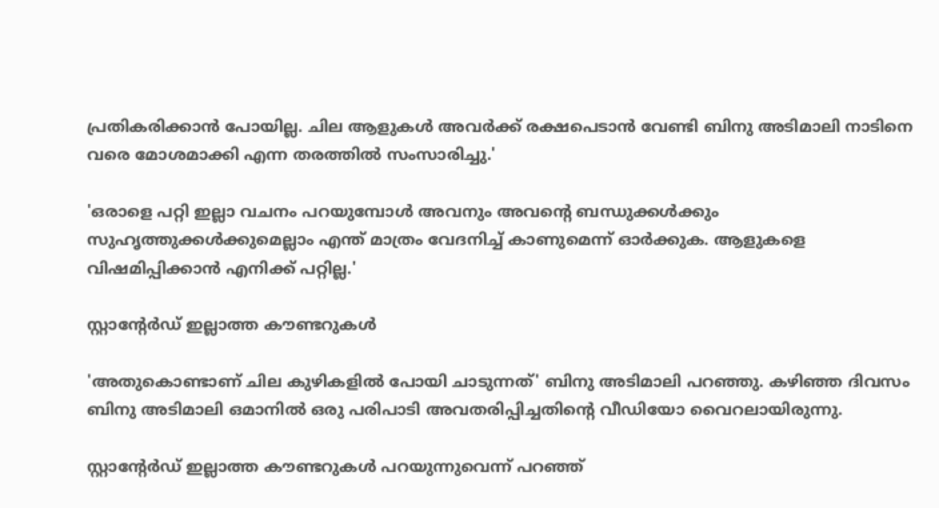പ്രതികരിക്കാൻ പോയില്ല. ചില ആളുകൾ അവർക്ക് രക്ഷപെടാൻ വേണ്ടി ബിനു അടിമാലി നാടിനെ വരെ മോശമാക്കി എന്ന തരത്തിൽ സംസാരിച്ചു.'

'ഒരാളെ പറ്റി ഇല്ലാ വചനം പറയുമ്പോൾ അവനും അവന്റെ ബന്ധുക്കൾക്കും സുഹൃത്തുക്കൾക്കുമെല്ലാം എന്ത് മാത്രം വേദനിച്ച് കാണുമെന്ന് ഓർക്കുക. ആളുകളെ വിഷമിപ്പിക്കാൻ എനിക്ക് പറ്റില്ല.'

സ്റ്റാന്റേർഡ് ഇല്ലാത്ത കൗണ്ടറുകൾ

'അതുകൊണ്ടാണ് ചില കുഴികളിൽ പോയി ചാടുന്നത്' ബിനു അടിമാലി പറഞ്ഞു. കഴിഞ്ഞ ദിവസം ബിനു അടിമാലി ഒമാനിൽ ഒരു പരിപാടി അവതരിപ്പിച്ചതിന്റെ വീഡിയോ വൈറലായിരുന്നു.

സ്റ്റാന്റേർഡ് ഇല്ലാത്ത കൗണ്ടറുകൾ പറയുന്നുവെന്ന് പറഞ്ഞ്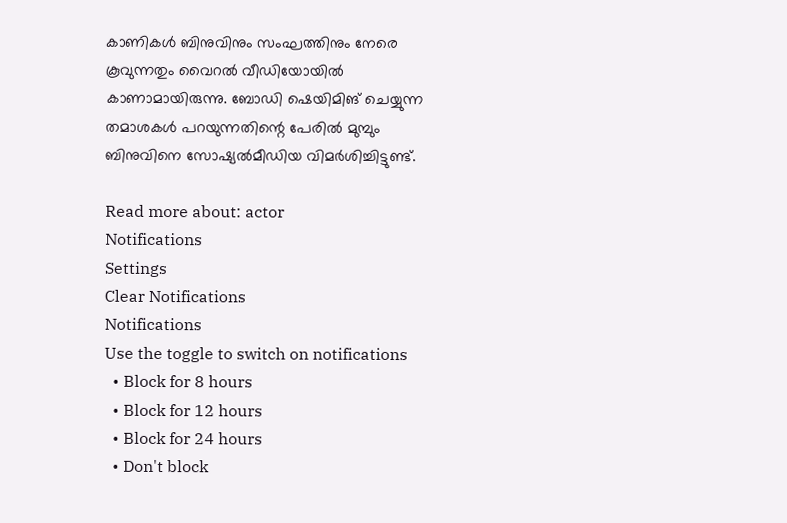കാണികൾ ബിനുവിനും സംഘത്തിനും നേരെ കൂവുന്നതും വൈറൽ വീഡിയോയിൽ കാണാമായിരുന്നു. ബോഡി ഷെയിമിങ് ചെയ്യുന്ന തമാശകൾ പറയുന്നതിന്റെ പേരിൽ മുമ്പും ബിനുവിനെ സോഷ്യൽമീഡിയ വിമർശിച്ചിട്ടുണ്ട്.

Read more about: actor
Notifications
Settings
Clear Notifications
Notifications
Use the toggle to switch on notifications
  • Block for 8 hours
  • Block for 12 hours
  • Block for 24 hours
  • Don't block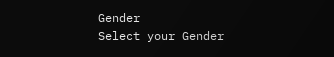Gender
Select your Gender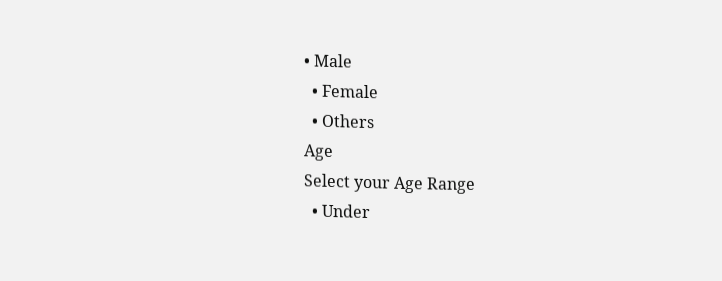• Male
  • Female
  • Others
Age
Select your Age Range
  • Under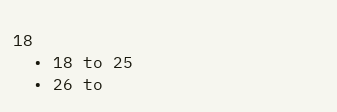18
  • 18 to 25
  • 26 to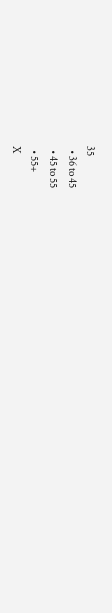35
  • 36 to 45
  • 45 to 55
  • 55+
X